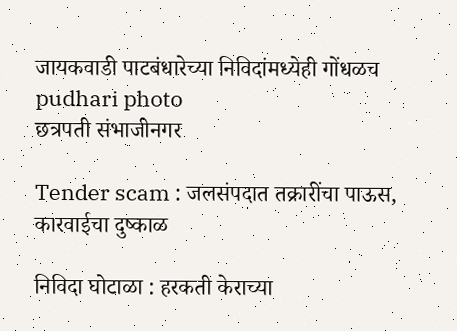जायकवाडी पाटबंधारेच्या निविदांमध्येही गोंधळच pudhari photo
छत्रपती संभाजीनगर

Tender scam : जलसंपदात तक्रारींचा पाऊस, कारवाईचा दुष्काळ

निविदा घोटाळा : हरकती केराच्या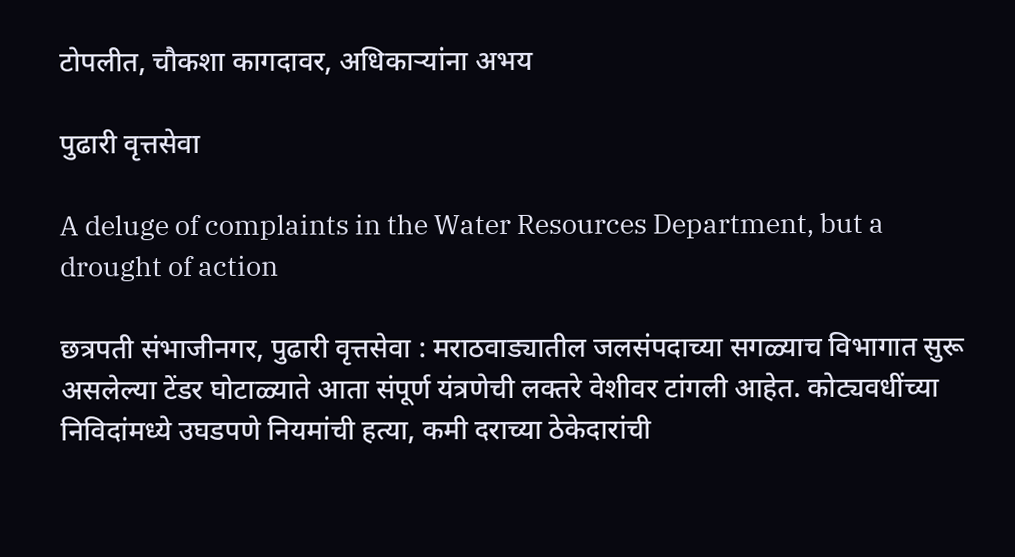टोपलीत, चौकशा कागदावर, अधिकाऱ्यांना अभय

पुढारी वृत्तसेवा

A deluge of complaints in the Water Resources Department, but a drought of action

छत्रपती संभाजीनगर, पुढारी वृत्तसेवा : मराठवाड्यातील जलसंपदाच्या सगळ्याच विभागात सुरू असलेल्या टेंडर घोटाळ्याते आता संपूर्ण यंत्रणेची लक्तरे वेशीवर टांगली आहेत. कोट्यवधींच्या निविदांमध्ये उघडपणे नियमांची हत्या, कमी दराच्या ठेकेदारांची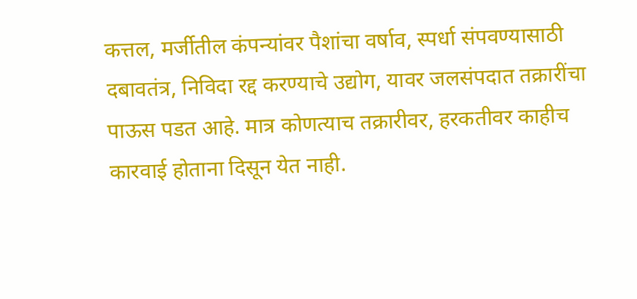कत्तल, मर्जीतील कंपन्यांवर पैशांचा वर्षाव, स्पर्धा संपवण्यासाठी दबावतंत्र, निविदा रद्द करण्याचे उद्योग, यावर जलसंपदात तक्रारींचा पाऊस पडत आहे. मात्र कोणत्याच तक्रारीवर, हरकतीवर काहीच कारवाई होताना दिसून येत नाही.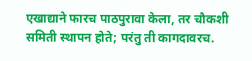एखाद्याने फारच पाठपुरावा केला, तर चौकशी समिती स्थापन होते; परंतु ती कागदावरच.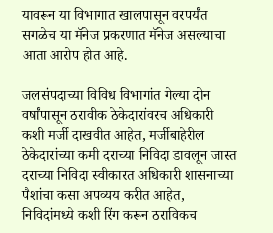यावरून या विभागात खालपासून वरपर्यंत सगळेच या मॅनेज प्रकरणात मॅनेज असल्याचा आता आरोप होत आहे.

जलसंपदाच्या विविध विभागांत गेल्या दोन वर्षांपासून ठरावीक ठेकेदारांवरच अधिकारी कशी मर्जी दाखवीत आहेत, मर्जीबाहेरील ठेकेदारांच्या कमी दराच्या निविदा डावलून जास्त दराच्या निविदा स्वीकारत अधिकारी शासनाच्या पैशांचा कसा अपव्यय करीत आहेत, निविदांमध्ये कशी रिंग करून ठराविकच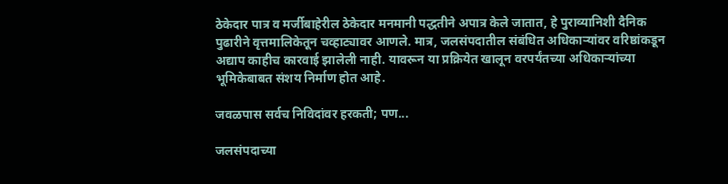ठेकेदार पात्र व मर्जीबाहेरील ठेकेदार मनमानी पद्धतीने अपात्र केले जातात, हे पुराव्यानिशी दैनिक पुढारीने वृत्तमालिकेतून चव्हाट्यावर आणले. मात्र, जलसंपदातील संबंधित अधिकाऱ्यांवर वरिष्ठांकडून अद्याप काहीच कारवाई झालेली नाही. यावरून या प्रक्रियेत खालून वरपर्यंतच्या अधिकाऱ्यांच्या भूमिकेबाबत संशय निर्माण होत आहे.

जवळपास सर्वच निविदांवर हरकती; पण...

जलसंपदाच्या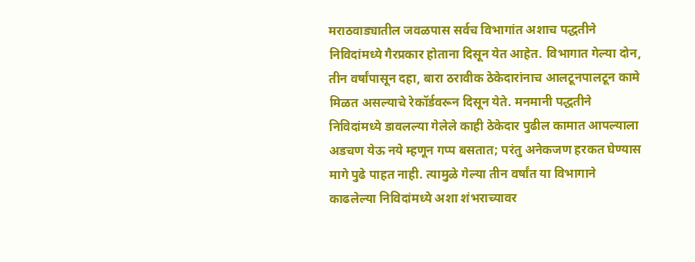मराठवाड्यातील जवळपास सर्वच विभागांत अशाच पद्धतीने निविदांमध्ये गैरप्रकार होताना दिसून येत आहेत. विभागात गेल्या दोन, तीन वर्षांपासून दहा, बारा ठरावीक ठेकेदारांनाच आलटूनपालटून कामे मिळत असल्याचे रेकॉर्डवरून दिसून येते. मनमानी पद्धतीने निविदांमध्ये डावलल्या गेलेले काही ठेकेदार पुढील कामात आपल्याला अडचण येऊ नये म्हणून गप्प बसतात; परंतु अनेकजण हरकत घेण्यास मागे पुढे पाहत नाही. त्यामुळे गेल्या तीन वर्षांत या विभागाने काढलेल्या निविदांमध्ये अशा शंभराच्यावर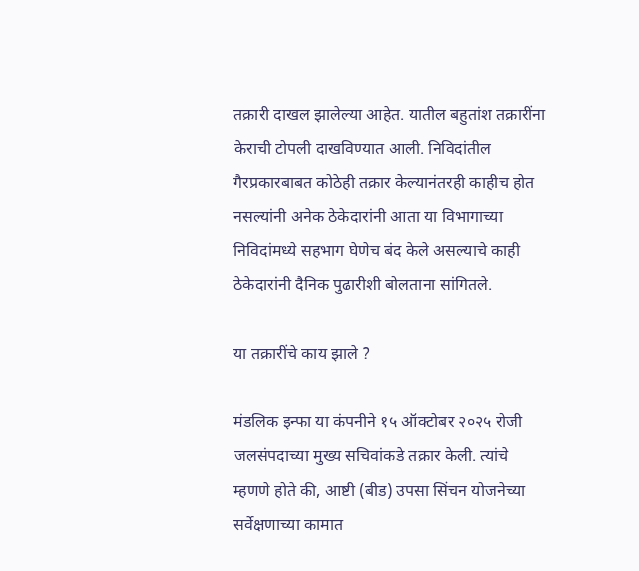तक्रारी दाखल झालेल्या आहेत. यातील बहुतांश तक्रारींना केराची टोपली दाखविण्यात आली. निविदांतील गैरप्रकारबाबत कोठेही तक्रार केल्यानंतरही काहीच होत नसल्यांनी अनेक ठेकेदारांनी आता या विभागाच्या निविदांमध्ये सहभाग घेणेच बंद केले असल्याचे काही ठेकेदारांनी दैनिक पुढारीशी बोलताना सांगितले.

या तक्रारींचे काय झाले ?

मंडलिक इन्फा या कंपनीने १५ ऑक्टोबर २०२५ रोजी जलसंपदाच्या मुख्य सचिवांकडे तक्रार केली. त्यांचे म्हणणे होते की, आष्टी (बीड) उपसा सिंचन योजनेच्या सर्वेक्षणाच्या कामात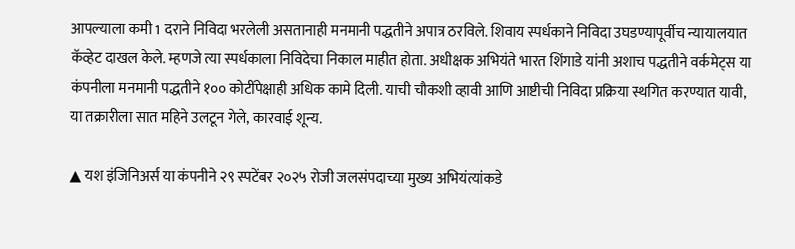आपल्याला कमी 1 दराने निविदा भरलेली असतानाही मनमानी पद्धतीने अपात्र ठरविले. शिवाय स्पर्धकाने निविदा उघडण्यापूर्वीच न्यायालयात कॅव्हेट दाखल केले. म्हणजे त्या स्पर्धकाला निविदेचा निकाल माहीत होता. अधीक्षक अभियंते भारत शिंगाडे यांनी अशाच पद्धतीने वर्कमेट्स या कंपनीला मनमानी पद्धतीने १०० कोटींपेक्षाही अधिक कामे दिली. याची चौकशी व्हावी आणि आष्टीची निविदा प्रक्रिया स्थगित करण्यात यावी, या तक्रारीला सात महिने उलटून गेले, कारवाई शून्य.

▲ यश इंजिनिअर्स या कंपनीने २९ स्पटेंबर २०२५ रोजी जलसंपदाच्या मुख्य अभियंत्यांकडे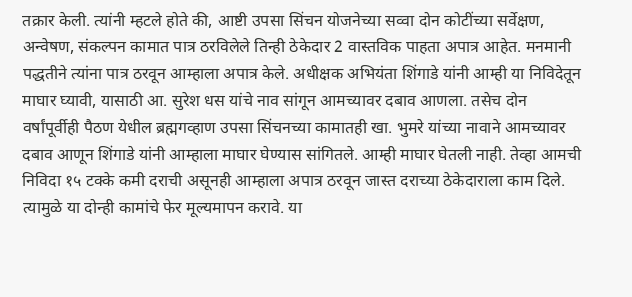तक्रार केली. त्यांनी म्हटले होते की, आष्टी उपसा सिंचन योजनेच्या सव्वा दोन कोटींच्या सर्वेक्षण, अन्वेषण, संकल्पन कामात पात्र ठरविलेले तिन्ही ठेकेदार 2 वास्तविक पाहता अपात्र आहेत. मनमानी पद्धतीने त्यांना पात्र ठरवून आम्हाला अपात्र केले. अधीक्षक अभियंता शिंगाडे यांनी आम्ही या निविदेतून माघार घ्यावी, यासाठी आ. सुरेश धस यांचे नाव सांगून आमच्यावर दबाव आणला. तसेच दोन वर्षांपूर्वीही पैठण येधील ब्रह्मगव्हाण उपसा सिंचनच्या कामातही खा. भुमरे यांच्या नावाने आमच्यावर दबाव आणून शिंगाडे यांनी आम्हाला माघार घेण्यास सांगितले. आम्ही माघार घेतली नाही. तेव्हा आमची निविदा १५ टक्के कमी दराची असूनही आम्हाला अपात्र ठरवून जास्त दराच्या ठेकेदाराला काम दिले. त्यामुळे या दोन्ही कामांचे फेर मूल्यमापन करावे. या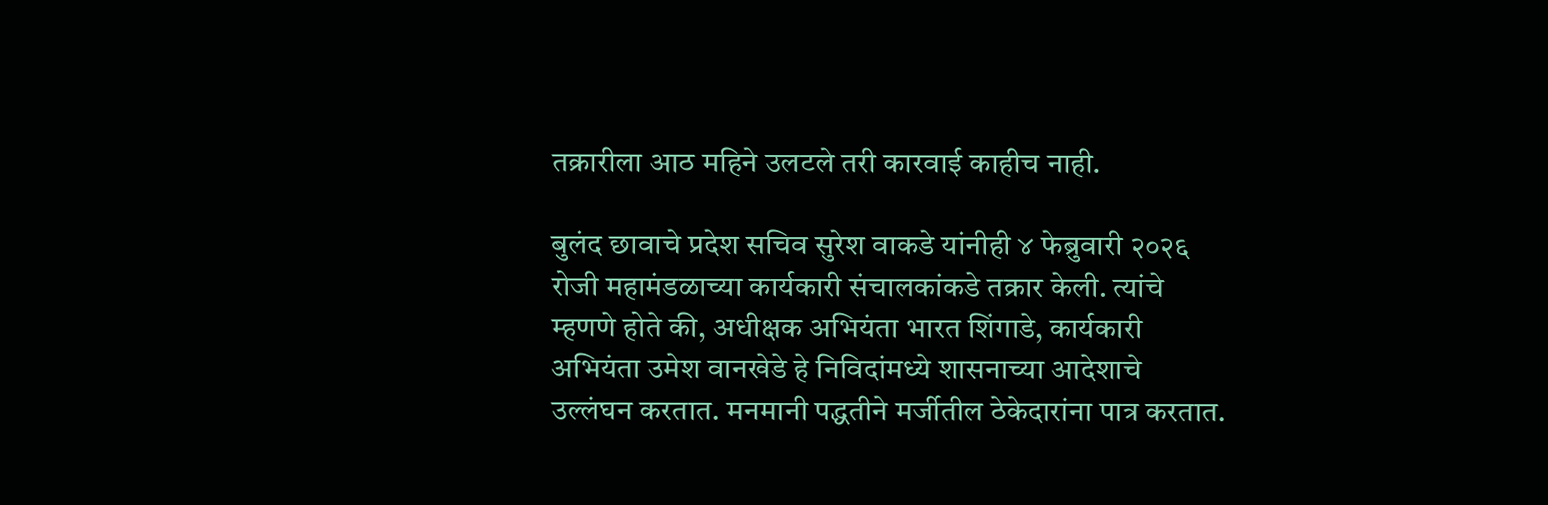तक्रारीला आठ महिने उलटले तरी कारवाई काहीच नाही.

बुलंद छावाचे प्रदेश सचिव सुरेश वाकडे यांनीही ४ फेब्रुवारी २०२६ रोजी महामंडळाच्या कार्यकारी संचालकांकडे तक्रार केली. त्यांचे म्हणणे होते की, अधीक्षक अभियंता भारत शिंगाडे, कार्यकारी अभियंता उमेश वानखेडे हे निविदांमध्ये शासनाच्या आदेशाचे उल्लंघन करतात. मनमानी पद्धतीने मर्जीतील ठेकेदारांना पात्र करतात.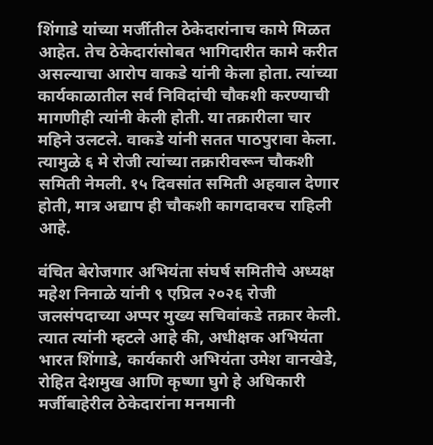शिंगाडे यांच्या मर्जीतील ठेकेदारांनाच कामे मिळत आहेत. तेच ठेकेदारांसोबत भागिदारीत कामे करीत असल्याचा आरोप वाकडे यांनी केला होता. त्यांच्या कार्यकाळातील सर्व निविदांची चौकशी करण्याची मागणीही त्यांनी केली होती. या तक्रारीला चार महिने उलटले. वाकडे यांनी सतत पाठपुरावा केला. त्यामुळे ६ मे रोजी त्यांच्या तक्रारीवरून चौकशी समिती नेमली. १५ दिवसांत समिती अहवाल देणार होती, मात्र अद्याप ही चौकशी कागदावरच राहिली आहे.

वंचित बेरोजगार अभियंता संघर्ष समितीचे अध्यक्ष महेश निनाळे यांनी ९ एप्रिल २०२६ रोजी जलसंपदाच्या अप्पर मुख्य सचिवांकडे तक्रार केली. त्यात त्यांनी म्हटले आहे की, अधीक्षक अभियंता भारत शिंगाडे, कार्यकारी अभियंता उमेश वानखेडे, रोहित देशमुख आणि कृष्णा घुगे हे अधिकारी मर्जीबाहेरील ठेकेदारांना मनमानी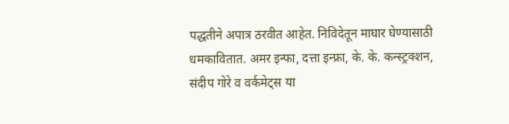पद्धतीने अपात्र ठरवीत आहेत. निविदेतून माघार घेण्यासाठी धमकावितात. अमर इन्फा, दत्ता इन्फ्रा, के. के. कन्स्ट्रक्शन, संदीप गोरे व वर्कमेट्स या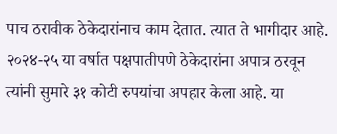पाच ठरावीक ठेकेदारांनाच काम देतात. त्यात ते भागीदार आहे. २०२४-२५ या वर्षात पक्षपातीपणे ठेकेदारांना अपात्र ठरवून त्यांनी सुमारे ३१ कोटी रुपयांचा अपहार केला आहे. या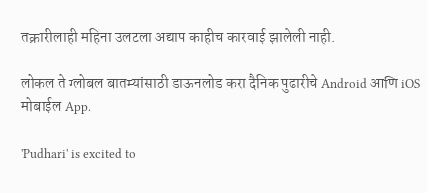तक्रारीलाही महिना उलटला अद्याप काहीच कारवाई झालेली नाही.

लोकल ते ग्लोबल बातम्यांसाठी डाऊनलोड करा दैनिक पुढारीचे Android आणि iOS मोबाईल App.

'Pudhari' is excited to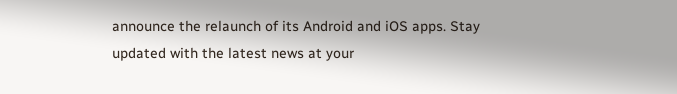announce the relaunch of its Android and iOS apps. Stay updated with the latest news at your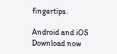fingertips.

Android and iOS Download now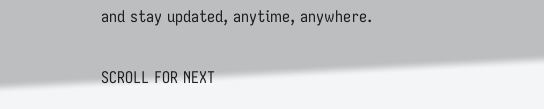and stay updated, anytime, anywhere.

SCROLL FOR NEXT